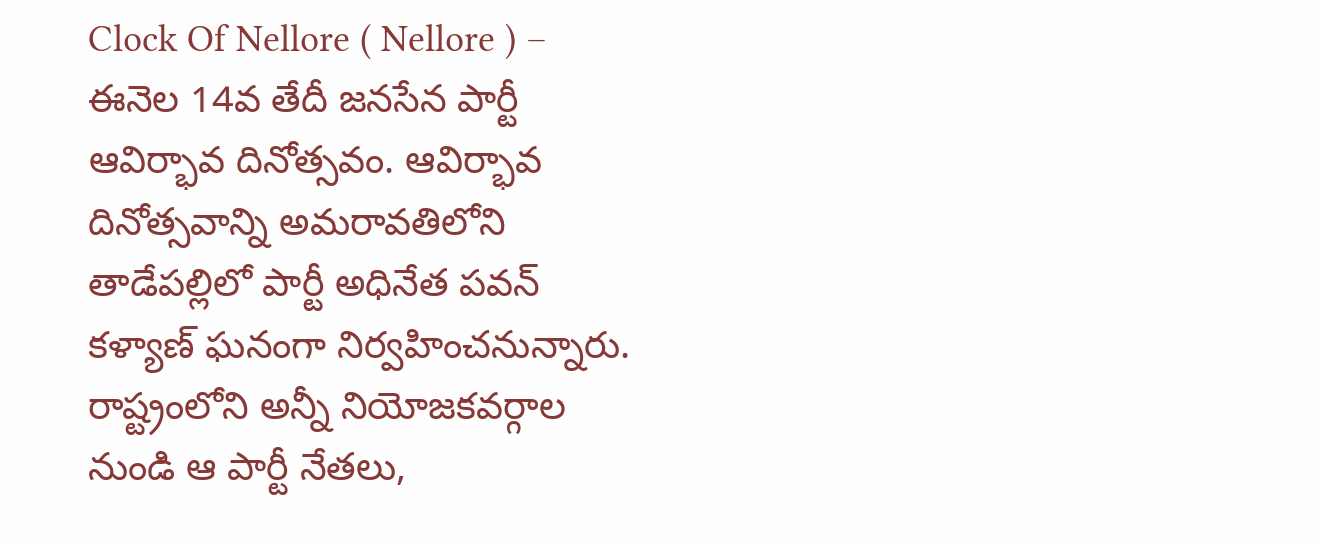Clock Of Nellore ( Nellore ) – ఈనెల 14వ తేదీ జనసేన పార్టీ ఆవిర్భావ దినోత్సవం. ఆవిర్భావ దినోత్సవాన్ని అమరావతిలోని తాడేపల్లిలో పార్టీ అధినేత పవన్ కళ్యాణ్ ఘనంగా నిర్వహించనున్నారు. రాష్ట్రంలోని అన్నీ నియోజకవర్గాల నుండి ఆ పార్టీ నేతలు,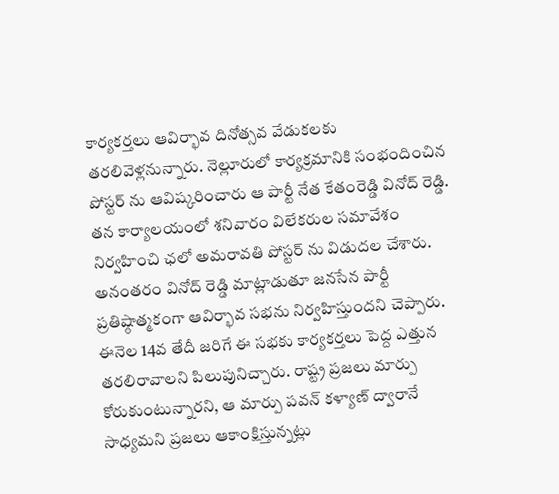కార్యకర్తలు ఆవిర్భావ దినోత్సవ వేడుకలకు తరలివెళ్లనున్నారు. నెల్లూరులో కార్యక్రమానికి సంభందించిన పోస్టర్ ను ఆవిష్కరించారు ఆ పార్టీ నేత కేతంరెడ్డి వినోద్ రెడ్డి. తన కార్యాలయంలో శనివారం విలేకరుల సమావేశం నిర్వహించి ఛలో అమరావతి పోస్టర్ ను విడుదల చేశారు.
అనంతరం వినోద్ రెడ్డి మాట్లాడుతూ జనసేన పార్టీ ప్రతిష్ఠాత్మకంగా ఆవిర్భావ సభను నిర్వహిస్తుందని చెప్పారు. ఈనెల 14వ తేదీ జరిగే ఈ సభకు కార్యకర్తలు పెద్ద ఎత్తున తరలిరావాలని పిలుపునిచ్చారు. రాష్ట్ర ప్రజలు మార్పు కోరుకుంటున్నారని, ఆ మార్పు పవన్ కళ్యాణ్ ద్వారానే సాధ్యమని ప్రజలు ఆకాంక్షిస్తున్నట్లు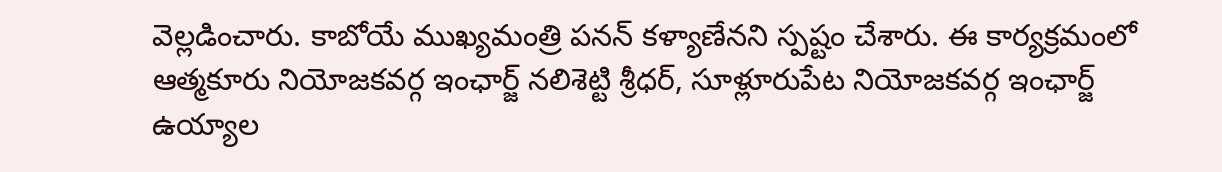వెల్లడించారు. కాబోయే ముఖ్యమంత్రి పనన్ కళ్యాణేనని స్పష్టం చేశారు. ఈ కార్యక్రమంలో ఆత్మకూరు నియోజకవర్గ ఇంఛార్జ్ నలిశెట్టి శ్రీధర్, సూళ్లూరుపేట నియోజకవర్గ ఇంఛార్జ్ ఉయ్యాల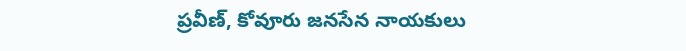ప్రవీణ్, కోవూరు జనసేన నాయకులు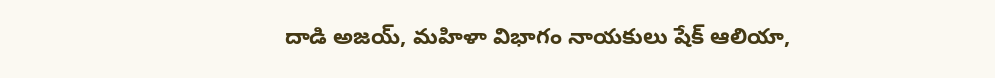దాడి అజయ్, మహిళా విభాగం నాయకులు షేక్ ఆలియా,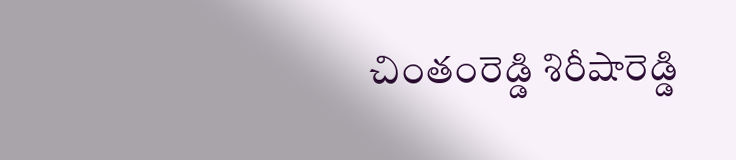చింతంరెడ్డి శిరీషారెడ్డి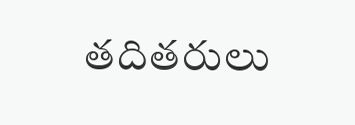తదితరులు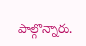పాల్గొన్నారు.